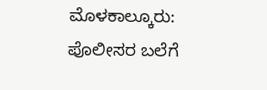ಮೊಳಕಾಲ್ಕೂರು: ಪೊಲೀಸರ ಬಲೆಗೆ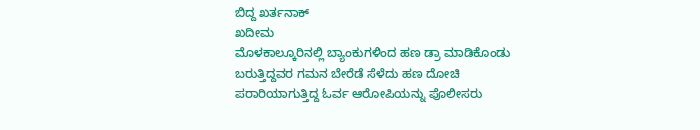ಬಿದ್ದ ಖರ್ತನಾಕ್
ಖದೀಮ
ಮೊಳಕಾಲ್ಕೂರಿನಲ್ಲಿ ಬ್ಯಾಂಕುಗಳಿಂದ ಹಣ ಡ್ರಾ ಮಾಡಿಕೊಂಡು
ಬರುತ್ತಿದ್ದವರ ಗಮನ ಬೇರೆಡೆ ಸೆಳೆದು ಹಣ ದೋಚಿ
ಪರಾರಿಯಾಗುತ್ತಿದ್ದ ಓರ್ವ ಆರೋಪಿಯನ್ನು ಪೊಲೀಸರು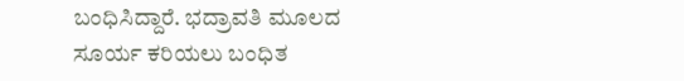ಬಂಧಿಸಿದ್ದಾರೆ. ಭದ್ರಾವತಿ ಮೂಲದ ಸೂರ್ಯ ಕರಿಯಲು ಬಂಧಿತ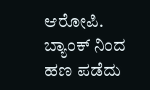ಆರೋಪಿ. ಬ್ಯಾಂಕ್ ನಿಂದ ಹಣ ಪಡೆದು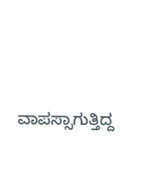ವಾಪಸ್ಸಾಗುತ್ತಿದ್ದ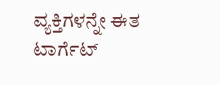ವ್ಯಕ್ತಿಗಳನ್ನೇ ಈತ ಟಾರ್ಗೆಟ್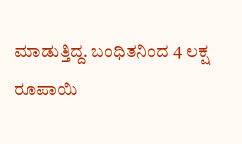ಮಾಡುತ್ತಿದ್ದ. ಬಂಧಿತನಿಂದ 4 ಲಕ್ಷ
ರೂಪಾಯಿ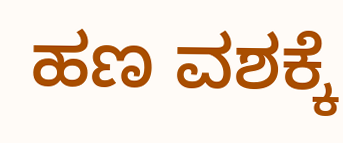ಹಣ ವಶಕ್ಕೆ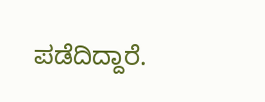ಪಡೆದಿದ್ದಾರೆ.